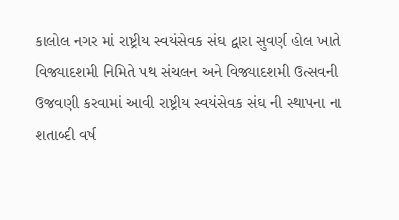કાલોલ નગર માં રાષ્ટ્રીય સ્વયંસેવક સંઘ દ્વારા સુવર્ણ હોલ ખાતે વિજ્યાદશમી નિમિતે પથ સંચલન અને વિજ્યાદશમી ઉત્સવની ઉજવણી કરવામાં આવી રાષ્ટ્રીય સ્વયંસેવક સંઘ ની સ્થાપના ના શતાબ્દી વર્ષ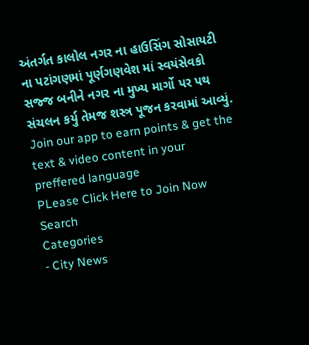અંતર્ગત કાલોલ નગર ના હાઉસિંગ સોસાયટી ના પટાંગણમાં પૂર્ણગણવેશ માં સ્વયંસેવકો સજ્જ બનીને નગર ના મુખ્ય માર્ગો પર પથ સંચલન કર્યુ તેમજ શસ્ત્ર પૂજન કરવામાં આવ્યું.
Join our app to earn points & get the text & video content in your preffered language
PLease Click Here to Join Now
Search
Categories
- City News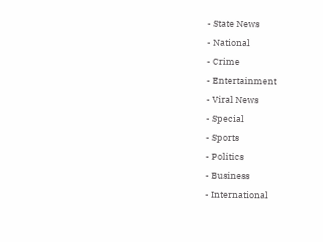- State News
- National
- Crime
- Entertainment
- Viral News
- Special
- Sports
- Politics
- Business
- International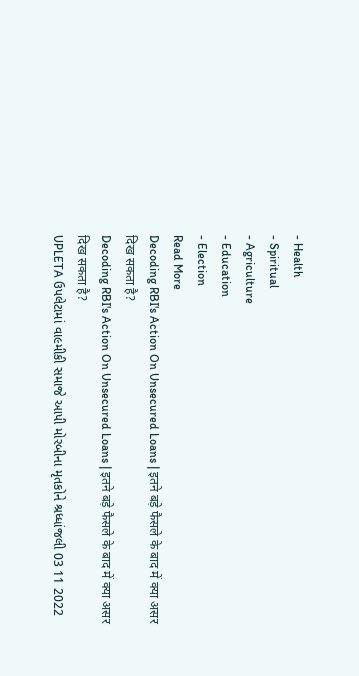- Health
- Spiritual
- Agriculture
- Education
- Election
Read More
Decoding RBI's Action On Unsecured Loans | इतने बड़े फैसले के बाद में क्या असर दिख सकता है?
Decoding RBI's Action On Unsecured Loans | इतने बड़े फैसले के बाद में क्या असर दिख सकता है?
UPLETA ઉપલેટામાં વા૯મીકી સમાજે આપી મોરબીના મૃતકોને શ્રધ્ધાંજલી 03 11 2022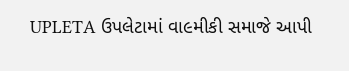UPLETA ઉપલેટામાં વા૯મીકી સમાજે આપી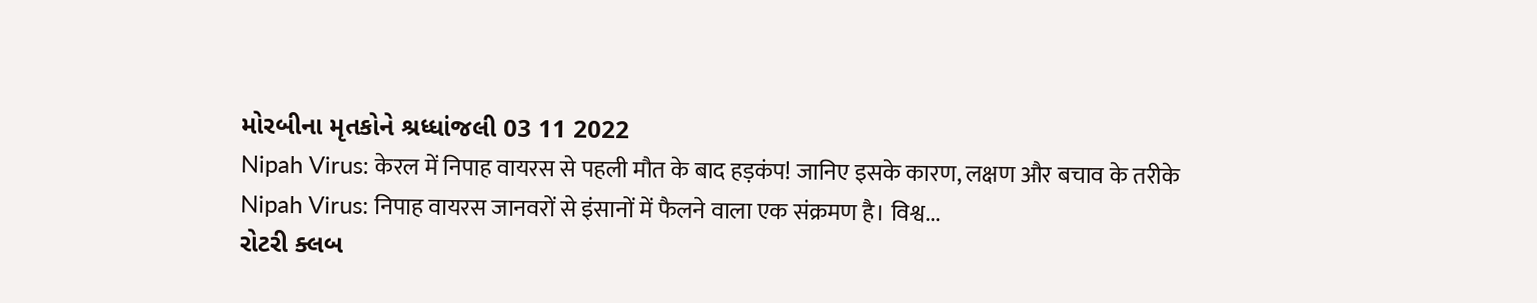મોરબીના મૃતકોને શ્રધ્ધાંજલી 03 11 2022
Nipah Virus: केरल में निपाह वायरस से पहली मौत के बाद हड़कंप! जानिए इसके कारण, लक्षण और बचाव के तरीके
Nipah Virus: निपाह वायरस जानवरों से इंसानों में फैलने वाला एक संक्रमण है। विश्व...
રોટરી ક્લબ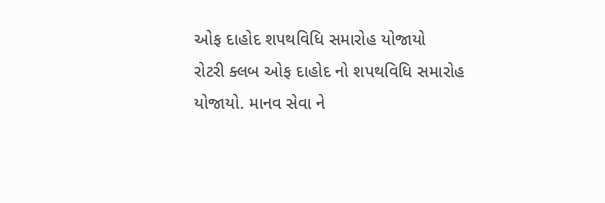ઓફ દાહોદ શપથવિધિ સમારોહ યોજાયો
રોટરી ક્લબ ઓફ દાહોદ નો શપથવિધિ સમારોહ યોજાયો. માનવ સેવા ને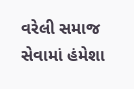વરેલી સમાજ સેવામાં હંમેશા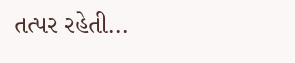તત્પર રહેતી...